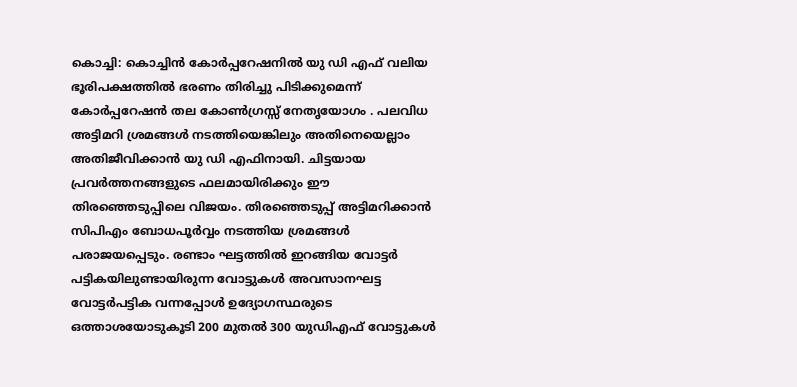കൊച്ചി: കൊച്ചിൻ കോർപ്പറേഷനിൽ യു ഡി എഫ് വലിയ ഭൂരിപക്ഷത്തിൽ ഭരണം തിരിച്ചു പിടിക്കുമെന്ന് കോർപ്പറേഷൻ തല കോൺഗ്രസ്സ് നേതൃയോഗം . പലവിധ അട്ടിമറി ശ്രമങ്ങൾ നടത്തിയെങ്കിലും അതിനെയെല്ലാം അതിജീവിക്കാൻ യു ഡി എഫിനായി. ചിട്ടയായ പ്രവർത്തനങ്ങളുടെ ഫലമായിരിക്കും ഈ തിരഞ്ഞെടുപ്പിലെ വിജയം. തിരഞ്ഞെടുപ്പ് അട്ടിമറിക്കാൻ സിപിഎം ബോധപൂർവ്വം നടത്തിയ ശ്രമങ്ങൾ പരാജയപ്പെടും. രണ്ടാം ഘട്ടത്തിൽ ഇറങ്ങിയ വോട്ടർ പട്ടികയിലുണ്ടായിരുന്ന വോട്ടുകൾ അവസാനഘട്ട വോട്ടർപട്ടിക വന്നപ്പോൾ ഉദ്യോഗസ്ഥരുടെ ഒത്താശയോടുകൂടി 200 മുതൽ 300 യുഡിഎഫ് വോട്ടുകൾ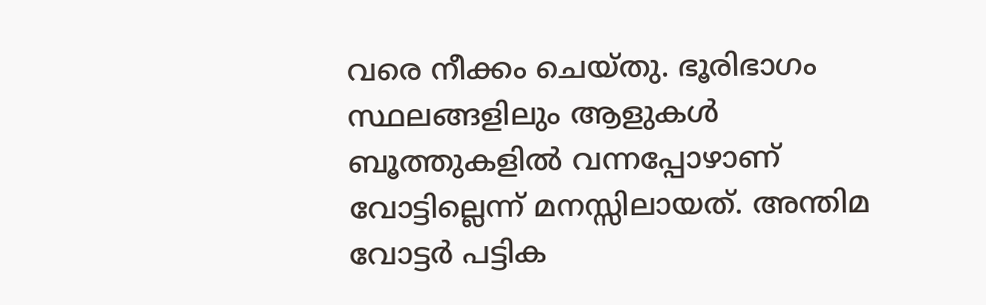വരെ നീക്കം ചെയ്തു. ഭൂരിഭാഗം സ്ഥലങ്ങളിലും ആളുകൾ ബൂത്തുകളിൽ വന്നപ്പോഴാണ് വോട്ടില്ലെന്ന് മനസ്സിലായത്. അന്തിമ വോട്ടർ പട്ടിക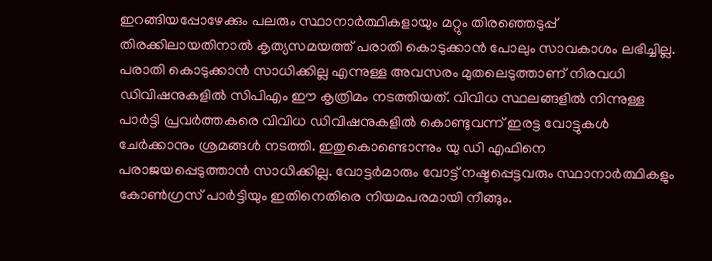ഇറങ്ങിയപ്പോഴേക്കും പലരും സ്ഥാനാർത്ഥികളായും മറ്റും തിരഞ്ഞെടുപ്പ് തിരക്കിലായതിനാൽ കൃത്യസമയത്ത് പരാതി കൊടുക്കാൻ പോലും സാവകാശം ലഭിച്ചില്ല. പരാതി കൊടുക്കാൻ സാധിക്കില്ല എന്നുള്ള അവസരം മുതലെടുത്താണ് നിരവധി ഡിവിഷനുകളിൽ സിപിഎം ഈ കൃത്രിമം നടത്തിയത്. വിവിധ സ്ഥലങ്ങളിൽ നിന്നുള്ള പാർട്ടി പ്രവർത്തകരെ വിവിധ ഡിവിഷനുകളിൽ കൊണ്ടുവന്ന് ഇരട്ട വോട്ടുകൾ ചേർക്കാനും ശ്രമങ്ങൾ നടത്തി. ഇതുകൊണ്ടൊന്നും യു ഡി എഫിനെ പരാജയപ്പെടുത്താൻ സാധിക്കില്ല. വോട്ടർമാരും വോട്ട് നഷ്ടപ്പെട്ടവരും സ്ഥാനാർത്ഥികളും കോൺഗ്രസ് പാർട്ടിയും ഇതിനെതിരെ നിയമപരമായി നീങ്ങും.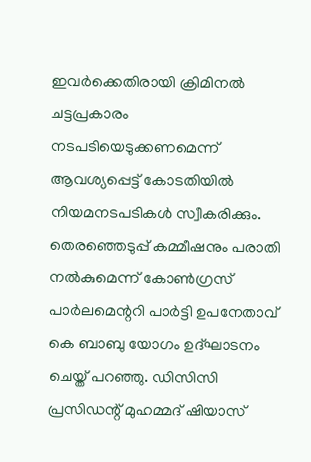ഇവർക്കെതിരായി ക്രിമിനൽ ചട്ടപ്രകാരം നടപടിയെടുക്കണമെന്ന് ആവശ്യപ്പെട്ട് കോടതിയിൽ നിയമനടപടികൾ സ്വീകരിക്കും. തെരഞ്ഞെടുപ്പ് കമ്മീഷനും പരാതി നൽകുമെന്ന് കോൺഗ്രസ് പാർലമെന്ററി പാർട്ടി ഉപനേതാവ് കെ ബാബു യോഗം ഉദ്ഘാടനം ചെയ്ത് പറഞ്ഞു. ഡിസിസി പ്രസിഡന്റ് മുഹമ്മദ് ഷിയാസ്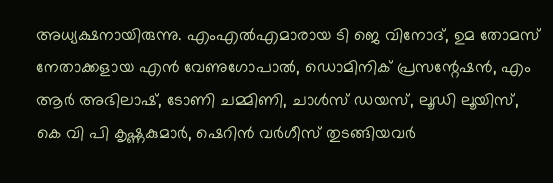അധ്യക്ഷനായിരുന്നു. എംഎൽഎമാരായ ടി ജെ വിനോദ്, ഉമ തോമസ് നേതാക്കളായ എൻ വേണുഗോപാൽ, ഡൊമിനിക് പ്രസന്റേഷൻ, എം ആർ അഭിലാഷ്, ടോണി ചമ്മിണി, ചാൾസ് ഡയസ്, ലൂഡി ലൂയിസ്, കെ വി പി കൃഷ്ണകുമാർ, ഷെറിൻ വർഗീസ് തുടങ്ങിയവർ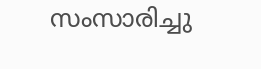സംസാരിച്ചു